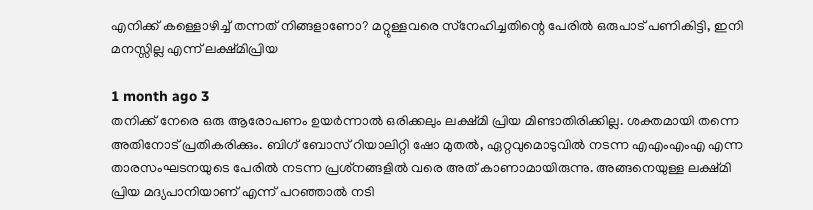എനിക്ക് കള്ളൊഴിച്ച് തന്നത് നിങ്ങളാണോ? മറ്റുള്ളവരെ സ്‌നേഹിച്ചതിന്റെ പേരില്‍ ഒരുപാട് പണികിട്ടി, ഇനി മനസ്സില്ല എന്ന് ലക്ഷ്മിപ്രിയ

1 month ago 3
തനിക്ക് നേരെ ഒരു ആരോപണം ഉയര്‍ന്നാല്‍ ഒരിക്കലും ലക്ഷ്മി പ്രിയ മിണ്ടാതിരിക്കില്ല. ശക്തമായി തന്നെ അതിനോട് പ്രതികരിക്കും. ബിഗ് ബോസ് റിയാലിറ്റി ഷോ മുതല്‍, ഏറ്റവുമൊടുവില്‍ നടന്ന എഎംഎംഎ എന്ന താരസംഘടനയുടെ പേരില്‍ നടന്ന പ്രശ്‌നങ്ങളില്‍ വരെ അത് കാണാമായിരുന്നു. അങ്ങനെയുള്ള ലക്ഷ്മി പ്രിയ മദ്യപാനിയാണ് എന്ന് പറഞ്ഞാല്‍ നടി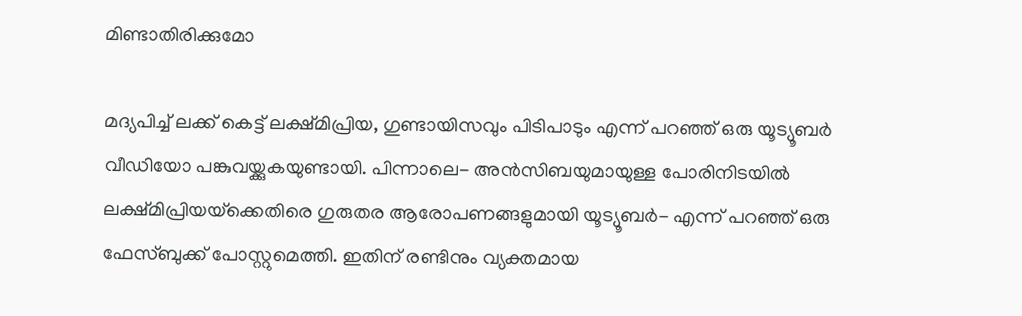മിണ്ടാതിരിക്കുമോ

മദ്യപിച്ച് ലക്ക് കെട്ട് ലക്ഷ്മിപ്രിയ, ഗുണ്ടായിസവും പിടിപാടും എന്ന് പറഞ്ഞ് ഒരു യൂട്യൂബര്‍ വീഡിയോ പങ്കുവയ്ക്കുകയുണ്ടായി. പിന്നാലെ- അന്‍സിബയുമായുള്ള പോരിനിടയില്‍ ലക്ഷ്മിപ്രിയയ്‌ക്കെതിരെ ഗുരുതര ആരോപണങ്ങളുമായി യൂട്യൂബര്‍- എന്ന് പറഞ്ഞ് ഒരു ഫേസ്ബുക്ക് പോസ്റ്റുമെത്തി. ഇതിന് രണ്ടിനും വ്യക്തമായ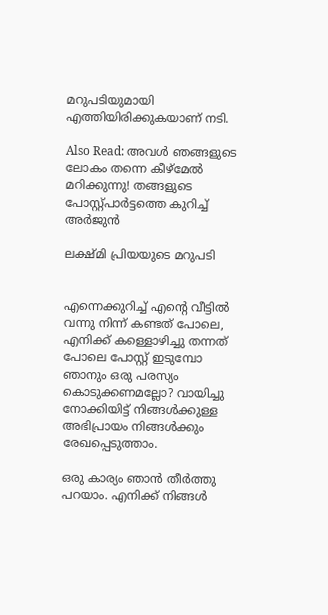മറുപടിയുമായി എത്തിയിരിക്കുകയാണ് നടി.

Also Read: അവള്‍ ഞങ്ങളുടെ ലോകം തന്നെ കീഴ്‌മേല്‍ മറിക്കുന്നു! തങ്ങളുടെ പോസ്റ്റ്പാര്‍ട്ടത്തെ കുറിച്ച് അര്‍ജുന്‍

ലക്ഷ്മി പ്രിയയുടെ മറുപടി


എന്നെക്കുറിച്ച് എന്റെ വീട്ടില്‍ വന്നു നിന്ന് കണ്ടത് പോലെ, എനിക്ക് കള്ളൊഴിച്ചു തന്നത് പോലെ പോസ്റ്റ് ഇടുമ്പോ ഞാനും ഒരു പരസ്യം കൊടുക്കണമല്ലോ? വായിച്ചു നോക്കിയിട്ട് നിങ്ങള്‍ക്കുള്ള അഭിപ്രായം നിങ്ങള്‍ക്കും രേഖപ്പെടുത്താം.

ഒരു കാര്യം ഞാന്‍ തീര്‍ത്തു പറയാം. എനിക്ക് നിങ്ങള്‍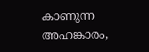കാണുന്ന അഹങ്കാരം,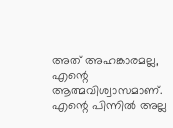അത് അഹങ്കാരമല്ല, എന്റെ ആത്മവിശ്വാസമാണ്. എന്റെ പിന്നില്‍ അല്ല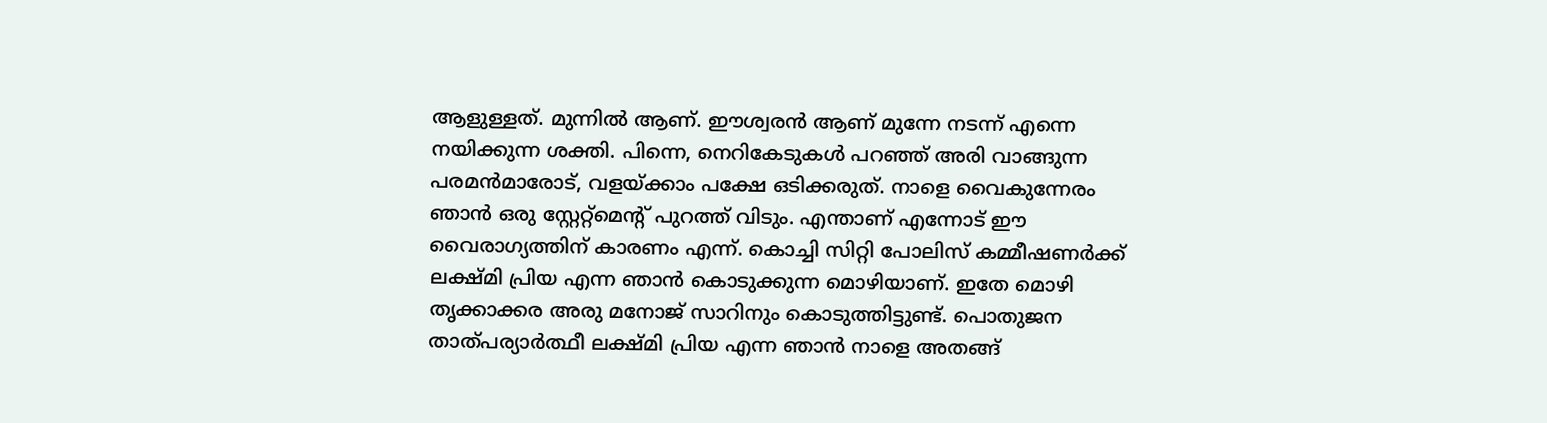ആളുള്ളത്. മുന്നില്‍ ആണ്. ഈശ്വരന്‍ ആണ് മുന്നേ നടന്ന് എന്നെ നയിക്കുന്ന ശക്തി. പിന്നെ, നെറികേടുകള്‍ പറഞ്ഞ് അരി വാങ്ങുന്ന പരമന്‍മാരോട്, വളയ്ക്കാം പക്ഷേ ഒടിക്കരുത്. നാളെ വൈകുന്നേരം ഞാന്‍ ഒരു സ്റ്റേറ്റ്‌മെന്റ് പുറത്ത് വിടും. എന്താണ് എന്നോട് ഈ വൈരാഗ്യത്തിന് കാരണം എന്ന്. കൊച്ചി സിറ്റി പോലിസ് കമ്മീഷണര്‍ക്ക് ലക്ഷ്മി പ്രിയ എന്ന ഞാന്‍ കൊടുക്കുന്ന മൊഴിയാണ്. ഇതേ മൊഴി തൃക്കാക്കര അരു മനോജ് സാറിനും കൊടുത്തിട്ടുണ്ട്. പൊതുജന താത്പര്യാര്‍ത്ഥീ ലക്ഷ്മി പ്രിയ എന്ന ഞാന്‍ നാളെ അതങ്ങ്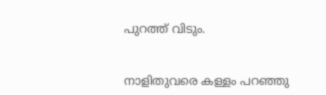പുറത്ത് വിടും.


നാളിതുവരെ കള്ളം പറഞ്ഞു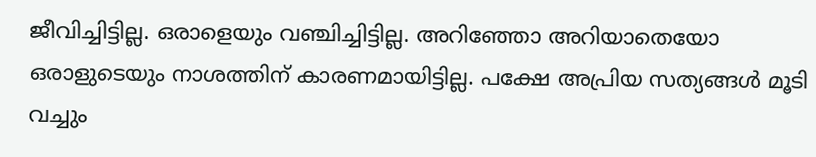ജീവിച്ചിട്ടില്ല. ഒരാളെയും വഞ്ചിച്ചിട്ടില്ല. അറിഞ്ഞോ അറിയാതെയോ ഒരാളുടെയും നാശത്തിന് കാരണമായിട്ടില്ല. പക്ഷേ അപ്രിയ സത്യങ്ങള്‍ മൂടി വച്ചും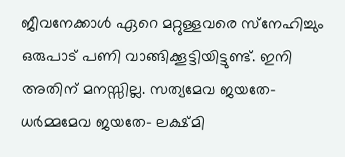ജീവനേക്കാള്‍ ഏറെ മറ്റുള്ളവരെ സ്‌നേഹിച്ചും ഒരുപാട് പണി വാങ്ങിക്കൂട്ടിയിട്ടുണ്ട്. ഇനി അതിന് മനസ്സില്ല. സത്യമേവ ജയതേ- ധര്‍മ്മമേവ ജയതേ- ലക്ഷ്മി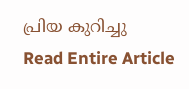പ്രിയ കുറിച്ചു
Read Entire Article